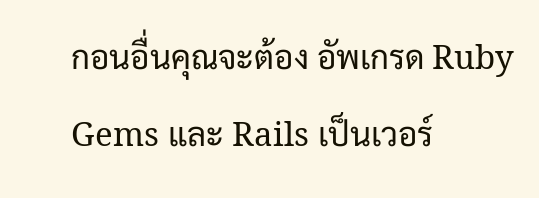กอนอื่นคุณจะต้อง อัพเกรด Ruby Gems และ Rails เป็นเวอร์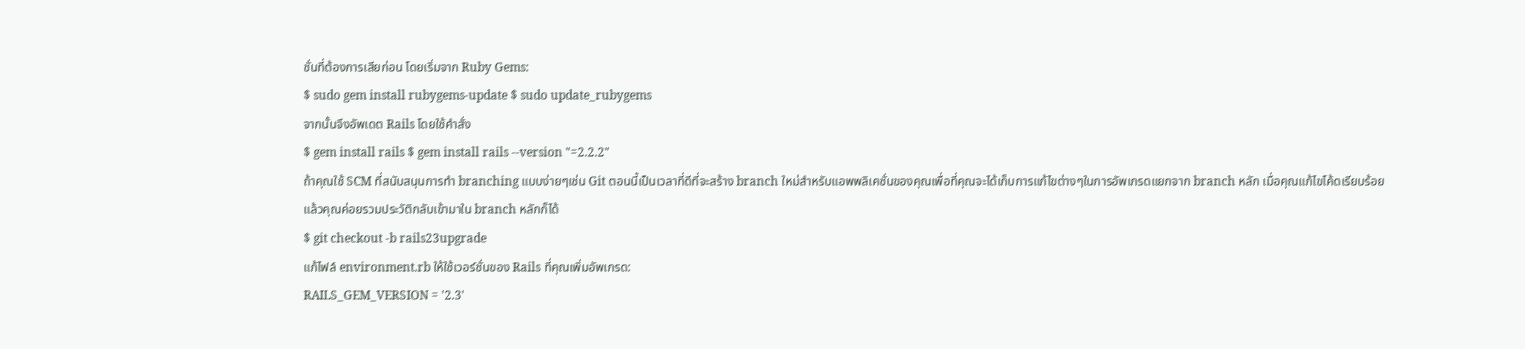ชั่นที่ต้องการเสียก่อน โดยเริ่มจาก Ruby Gems:
$ sudo gem install rubygems-update $ sudo update_rubygems
จากนั้นจึงอัพเดต Rails โดยใช้คำสั่ง
$ gem install rails $ gem install rails --version "=2.2.2"
ถ้าคุณใช้ SCM ที่สนับสนุนการทำ branching แบบง่ายๆเช่น Git ตอนนี้เป็นเวลาที่ดีที่จะสร้าง branch ใหม่สำหรับแอพพลิเคชั่นของคุณเพื่อที่คุณจะได้เก็บการแก้ไขต่างๆในการอัพเกรดแยกจาก branch หลัก เมื่อคุณแก้ไขโค้ดเรียบร้อยแล้วคุณค่อยรวมประวัติกลับเข้ามาใน branch หลักก็ได้
$ git checkout -b rails23upgrade
แก้ไฟล์ environment.rb ให้ใช้เวอร์ชั่นของ Rails ที่คุณเพิ่มอัพเกรด:
RAILS_GEM_VERSION = '2.3'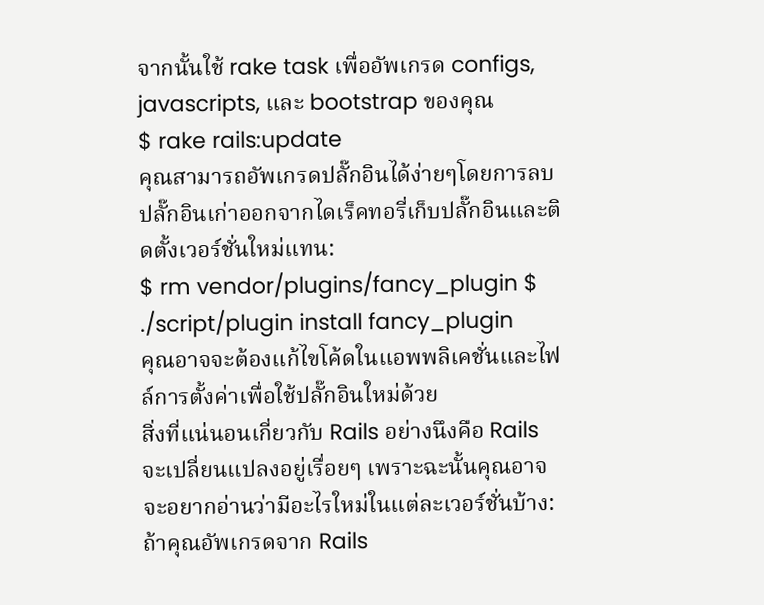จากนั้นใช้ rake task เพื่ออัพเกรด configs, javascripts, และ bootstrap ของคุณ
$ rake rails:update
คุณสามารถอัพเกรดปลั๊กอินได้ง่ายๆโดยการลบปลั๊กอินเก่าออกจากไดเร็คทอรี่เก็บปลั๊กอินและติดตั้งเวอร์ชั่นใหม่แทน:
$ rm vendor/plugins/fancy_plugin $ ./script/plugin install fancy_plugin
คุณอาจจะต้องแก้ไขโค้ดในแอพพลิเคชั่นและไฟล์การตั้งค่าเพื่อใช้ปลั๊กอินใหม่ด้วย
สิ่งที่แน่นอนเกี่ยวกับ Rails อย่างนึงคือ Rails จะเปลี่ยนแปลงอยู่เรื่อยๆ เพราะฉะนั้นคุณอาจจะอยากอ่านว่ามีอะไรใหม่ในแต่ละเวอร์ชั่นบ้าง:
ถ้าคุณอัพเกรดจาก Rails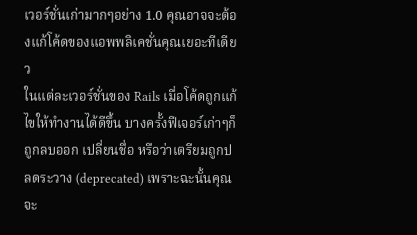เวอร์ชั่นเก่ามากๆอย่าง 1.0 คุณอาจจะต้องแก้โค้ดของแอพพลิเคชั่นคุณเยอะทีเดียว
ในแต่ละเวอร์ชั่นของ Rails เมื่อโค้ดถูกแก้ไขให้ทำงานได้ดีขึ้น บางครั้งฟีเจอร์เก่าๆก็ถูกลบออก เปลี่ยนชื่อ หรือว่าเตรียมถูกปลดระวาง (deprecated) เพราะฉะนั้นคุณจะ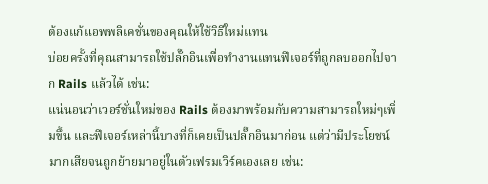ต้องแก้แอพพลิเคชั่นของคุณให้ใช้วิธีใหม่แทน
บ่อยครั้งที่คุณสามารถใช้ปลั๊กอินเพื่อทำงานแทนฟีเจอร์ที่ถูกลบออกไปจาก Rails แล้วได้ เช่น:
แน่นอนว่าเวอร์ชั่นใหม่ของ Rails ต้องมาพร้อมกับความสามารถใหม่ๆเพิ่มขึ้น และฟีเจอร์เหล่านี้บางที่ก็เคยเป็นปลั๊กอินมาก่อน แต่ว่ามีประโยชน์มากเสียจนถูกย้ายมาอยู่ในตัวเฟรมเวิร์คเองเลย เช่น: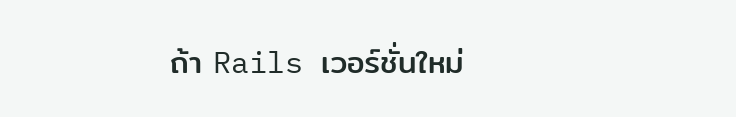ถ้า Rails เวอร์ชั่นใหม่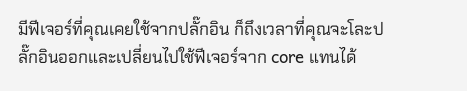มีฟีเจอร์ที่คุณเคยใช้จากปลั๊กอิน ก็ถึงเวลาที่คุณจะโละปลั๊กอินออกและเปลี่ยนไปใช้ฟีเจอร์จาก core แทนได้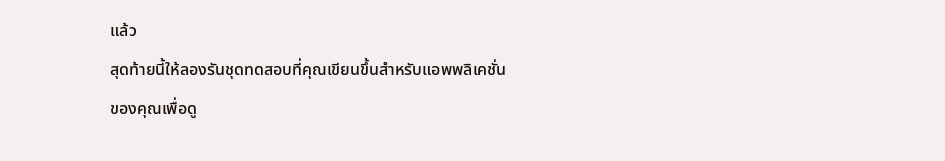แล้ว
สุดท้ายนี้ให้ลองรันชุดทดสอบที่คุณเขียนขึ้นสำหรับแอพพลิเคชั่นของคุณเพื่อดู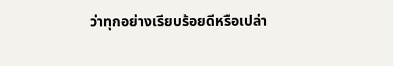ว่าทุกอย่างเรียบร้อยดีหรือเปล่า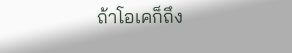ถ้าโอเคก็ถึง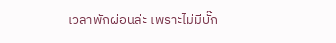เวลาพักผ่อนล่ะ เพราะไม่มีบั๊ก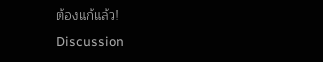ต้องแก้แล้ว!
Discussion